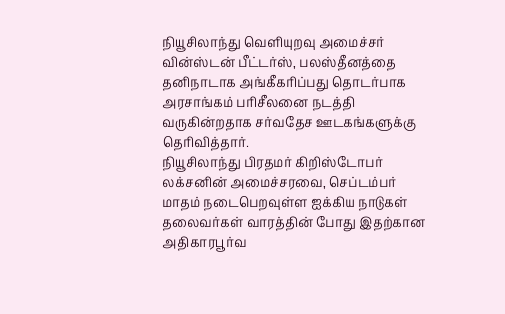நியூசிலாந்து வெளியுறவு அமைச்சர் வின்ஸ்டன் பீட்டர்ஸ், பலஸ்தீனத்தை தனிநாடாக அங்கீகரிப்பது தொடர்பாக அரசாங்கம் பரிசீலனை நடத்தி வருகின்றதாக சர்வதேச ஊடகங்களுக்கு தெரிவித்தார்.
நியூசிலாந்து பிரதமர் கிறிஸ்டோபர் லக்சனின் அமைச்சரவை, செப்டம்பர் மாதம் நடைபெறவுள்ள ஐக்கிய நாடுகள் தலைவர்கள் வாரத்தின் போது இதற்கான அதிகாரபூர்வ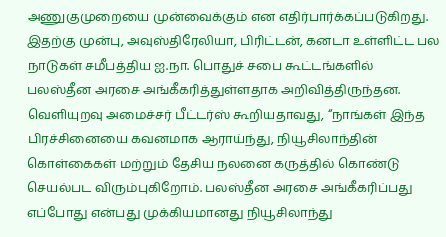அணுகுமுறையை முன்வைக்கும் என எதிர்பார்க்கப்படுகிறது.
இதற்கு முன்பு, அவுஸ்திரேலியா, பிரிட்டன், கனடா உள்ளிட்ட பல நாடுகள் சமீபத்திய ஐ.நா. பொதுச் சபை கூட்டங்களில் பலஸ்தீன அரசை அங்கீகரித்துள்ளதாக அறிவித்திருந்தன.
வெளியுறவு அமைச்சர் பீட்டர்ஸ் கூறியதாவது, “நாங்கள் இந்த பிரச்சினையை கவனமாக ஆராய்ந்து, நியூசிலாந்தின் கொள்கைகள் மற்றும் தேசிய நலனை கருத்தில் கொண்டு செயல்பட விரும்புகிறோம். பலஸ்தீன அரசை அங்கீகரிப்பது எப்போது என்பது முக்கியமானது நியூசிலாந்து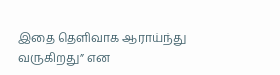இதை தெளிவாக ஆராய்ந்து வருகிறது” என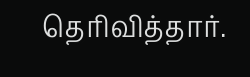தெரிவித்தார்.